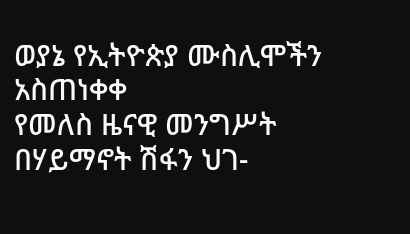ወያኔ የኢትዮጵያ ሙስሊሞችን አስጠነቀቀ
የመለስ ዜናዊ መንግሥት በሃይማኖት ሽፋን ህገ-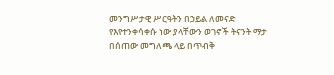መንግሥታዊ ሥርዓትን በኃይል ለመናድ የእየተንቀሳቀሱ ነው ያላቸውን ወገኖች ትናንት ማታ በሰጠው መግለጫ ላይ በጥብቅ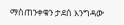ማስጠንቀቁን ታደሰ እንግዳው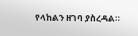የላከልን ዘገባ ያስረዳል።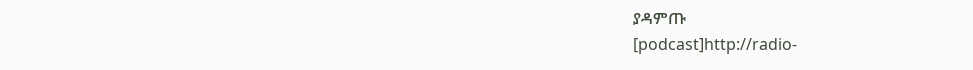ያዳምጡ
[podcast]http://radio-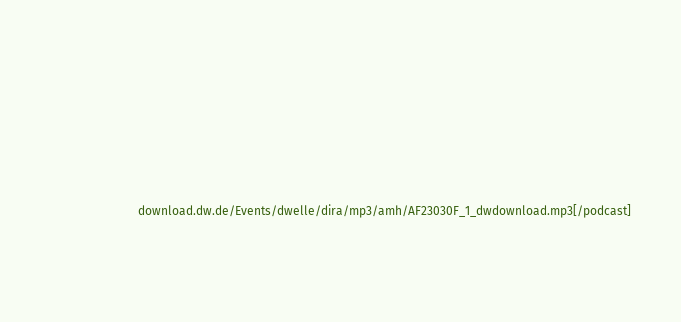download.dw.de/Events/dwelle/dira/mp3/amh/AF23030F_1_dwdownload.mp3[/podcast]